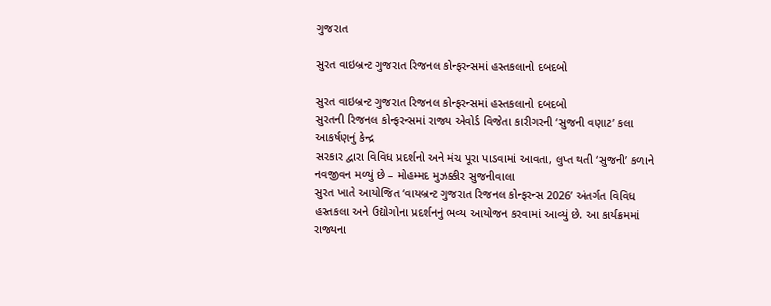ગુજરાત

સુરત વાઇબ્રન્ટ ગુજરાત રિજનલ કોન્ફરન્સમાં હસ્તકલાનો દબદબો

સુરત વાઇબ્રન્ટ ગુજરાત રિજનલ કોન્ફરન્સમાં હસ્તકલાનો દબદબો
સુરતની રિજનલ કોન્ફરન્સમાં રાજ્ય એવોર્ડ વિજેતા કારીગરની ‘સુજની વણાટ’ કલા આકર્ષણનું કેન્દ્ર
સરકાર દ્વારા વિવિધ પ્રદર્શનો અને મંચ પૂરા પાડવામાં આવતા, લુપ્ત થતી ‘સુજની’ કળાને નવજીવન મળ્યું છે – મોહમ્મદ મુઝક્કીર સુજનીવાલા
સુરત ખાતે આયોજિત ‘વાયબ્રન્ટ ગુજરાત રિજનલ કોન્ફરન્સ 2026’ અંતર્ગત વિવિધ હસ્તકલા અને ઉદ્યોગોના પ્રદર્શનનું ભવ્ય આયોજન કરવામાં આવ્યું છે. આ કાર્યક્રમમાં રાજ્યના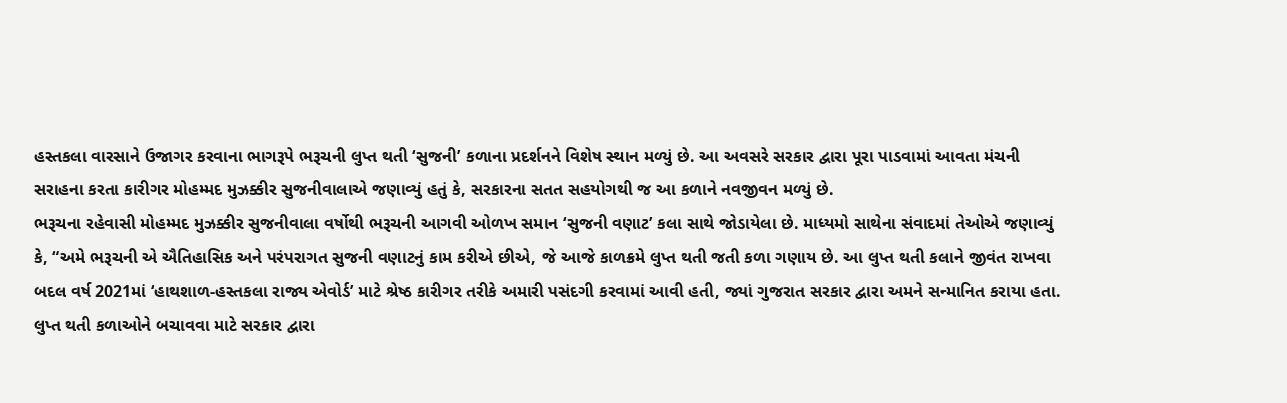હસ્તકલા વારસાને ઉજાગર કરવાના ભાગરૂપે ભરૂચની લુપ્ત થતી ‘સુજની’ કળાના પ્રદર્શનને વિશેષ સ્થાન મળ્યું છે. આ અવસરે સરકાર દ્વારા પૂરા પાડવામાં આવતા મંચની સરાહના કરતા કારીગર મોહમ્મદ મુઝક્કીર સુજનીવાલાએ જણાવ્યું હતું કે, સરકારના સતત સહયોગથી જ આ કળાને નવજીવન મળ્યું છે.
ભરૂચના રહેવાસી મોહમ્મદ મુઝક્કીર સુજનીવાલા વર્ષોથી ભરૂચની આગવી ઓળખ સમાન ‘સુજની વણાટ’ કલા સાથે જોડાયેલા છે. માધ્યમો સાથેના સંવાદમાં તેઓએ જણાવ્યું કે, “અમે ભરૂચની એ ઐતિહાસિક અને પરંપરાગત સુજની વણાટનું કામ કરીએ છીએ, જે આજે કાળક્રમે લુપ્ત થતી જતી કળા ગણાય છે. આ લુપ્ત થતી કલાને જીવંત રાખવા બદલ વર્ષ 2021માં ‘હાથશાળ-હસ્તકલા રાજ્ય એવોર્ડ’ માટે શ્રેષ્ઠ કારીગર તરીકે અમારી પસંદગી કરવામાં આવી હતી, જ્યાં ગુજરાત સરકાર દ્વારા અમને સન્માનિત કરાયા હતા.
લુપ્ત થતી કળાઓને બચાવવા માટે સરકાર દ્વારા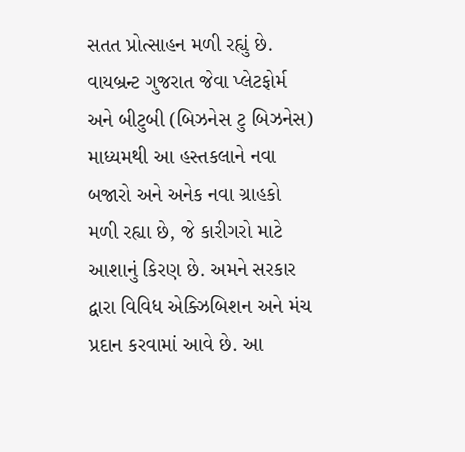સતત પ્રોત્સાહન મળી રહ્યું છે. વાયબ્રન્ટ ગુજરાત જેવા પ્લેટફોર્મ અને બીટુબી (બિઝનેસ ટુ બિઝનેસ) માધ્યમથી આ હસ્તકલાને નવા બજારો અને અનેક નવા ગ્રાહકો મળી રહ્યા છે, જે કારીગરો માટે આશાનું કિરણ છે. અમને સરકાર દ્વારા વિવિધ એક્ઝિબિશન અને મંચ પ્રદાન કરવામાં આવે છે. આ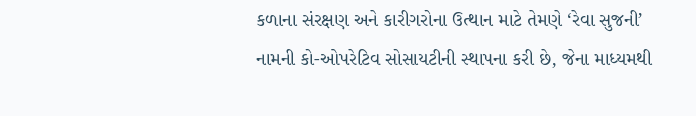કળાના સંરક્ષણ અને કારીગરોના ઉત્થાન માટે તેમણે ‘રેવા સુજની’ નામની કો-ઓપરેટિવ સોસાયટીની સ્થાપના કરી છે, જેના માધ્યમથી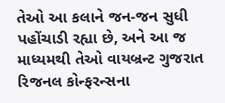તેઓ આ કલાને જન-જન સુધી પહોંચાડી રહ્યા છે, અને આ જ માધ્યમથી તેઓ વાયબ્રન્ટ ગુજરાત રિજનલ કોન્ફરન્સના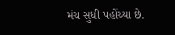મંચ સુધી પહોંચ્યા છે.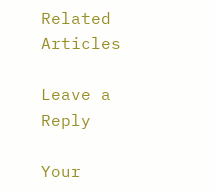Related Articles

Leave a Reply

Your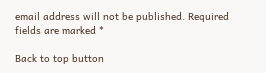email address will not be published. Required fields are marked *

Back to top button